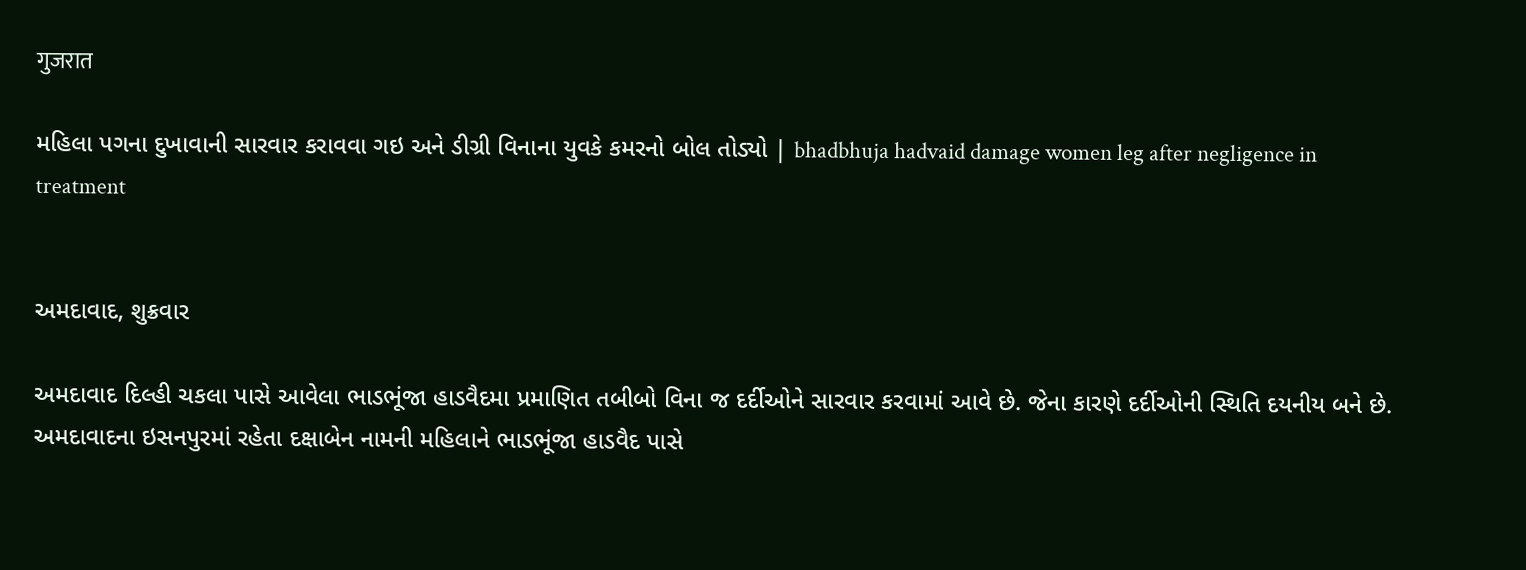गुजरात

મહિલા પગના દુખાવાની સારવાર કરાવવા ગઇ અને ડીગ્રી વિનાના યુવકે કમરનો બોલ તોડ્યો | bhadbhuja hadvaid damage women leg after negligence in treatment


અમદાવાદ, શુક્રવાર

અમદાવાદ દિલ્હી ચકલા પાસે આવેલા ભાડભૂંજા હાડવૈદમા પ્રમાણિત તબીબો વિના જ દર્દીઓને સારવાર કરવામાં આવે છે. જેના કારણે દર્દીઓની સ્થિતિ દયનીય બને છે. અમદાવાદના ઇસનપુરમાં રહેતા દક્ષાબેન નામની મહિલાને ભાડભૂંજા હાડવૈદ પાસે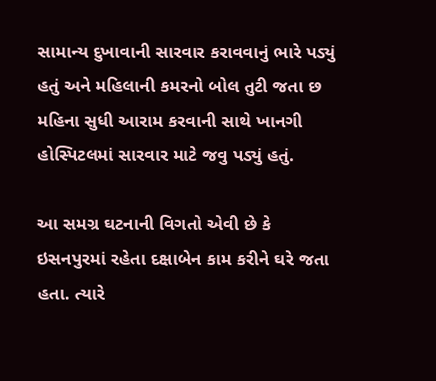સામાન્ય દુખાવાની સારવાર કરાવવાનું ભારે પડ્યું હતું અને મહિલાની કમરનો બોલ તુટી જતા છ મહિના સુધી આરામ કરવાની સાથે ખાનગી હોસ્પિટલમાં સારવાર માટે જવુ પડ્યું હતું.

આ સમગ્ર ઘટનાની વિગતો એવી છે કે ઇસનપુરમાં રહેતા દક્ષાબેન કામ કરીને ઘરે જતા હતા. ત્યારે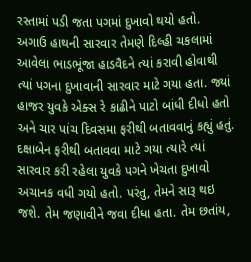રસ્તામાં પડી જતા પગમાં દુખાવો થયો હતો.  અગાઉ હાથની સારવાર તેમણે દિલ્હી ચકલામાં આવેલા ભાડભૂંજા હાડવૈદને ત્યાં કરાવી હોવાથી ત્યાં પગના દુખાવાની સારવાર માટે ગયા હતા. જ્યાં હાજર યુવકે એક્સ રે કાઢીને પાટો બાંધી દીધો હતો અને ચાર પાંચ દિવસમા ફરીથી બતાવવાનું કહ્યું હતું. દક્ષાબેન ફરીથી બતાવવા માટે ગયા ત્યારે ત્યાં સારવાર કરી રહેલા યુવકે પગને ખેચતા દુખાવો અચાનક વધી ગયો હતો. પરંતુ, તેમને સારૂ થઇ જશે. તેમ જણાવીને જવા દીધા હતા. તેમ છતાંય,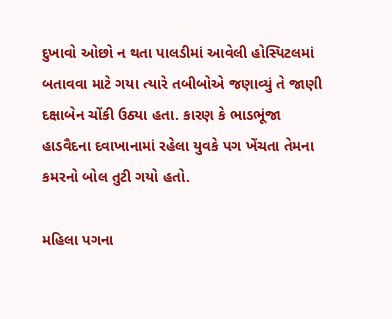દુખાવો ઓછો ન થતા પાલડીમાં આવેલી હોસ્પિટલમાં બતાવવા માટે ગયા ત્યારે તબીબોએ જણાવ્યું તે જાણી દક્ષાબેન ચોંકી ઉઠ્યા હતા. કારણ કે ભાડભૂંજા હાડવૈદના દવાખાનામાં રહેલા યુવકે પગ ખેંચતા તેમના કમરનો બોલ તુટી ગયો હતો.

મહિલા પગના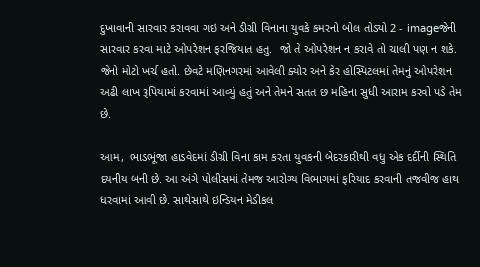દુખાવાની સારવાર કરાવવા ગઇ અને ડીગ્રી વિનાના યુવકે કમરનો બોલ તોડ્યો 2 - imageજેની સારવાર કરવા માટે ઓપરેશન ફરજિયાત હતુ.  જો તે ઓપરેશન ન કરાવે તો ચાલી પણ ન શકે. જેનો મોટો ખર્ચ હતો. છેવટે મણિનગરમાં આવેલી ક્યોર અને કેર હોસ્પિટલમાં તેમનું ઓપરેશન અઢી લાખ રૂપિયામાં કરવામાં આવ્યું હતું અને તેમને સતત છ મહિના સુધી આરામ કરવો પડે તેમ છે.

આમ,  ભાડભૂંજા હાડવેદમાં ડીગ્રી વિના કામ કરતા યુવકની બેદરકારીથી વધુ એક દર્દીની સ્થિતિ દયનીય બની છે. આ અંગે પોલીસમાં તેમજ આરોગ્ય વિભાગમાં ફરિયાદ કરવાની તજવીજ હાથ ધરવામાં આવી છે. સાથેસાથે ઇન્ડિયન મેડીકલ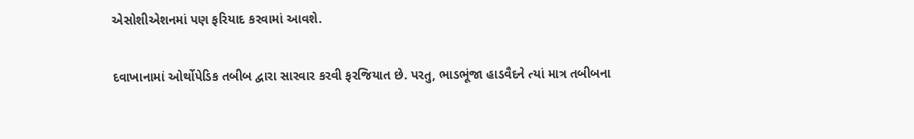એસોશીએશનમાં પણ ફરિયાદ કરવામાં આવશે.

દવાખાનામાં ઓર્થોપેડિક તબીબ દ્વારા સારવાર કરવી ફરજિયાત છે. પરતુ, ભાડભૂંજા હાડવૈદને ત્યાં માત્ર તબીબના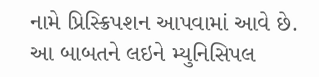નામે પ્રિસ્ક્રિપશન આપવામાં આવે છે. આ બાબતને લઇને મ્યુનિસિપલ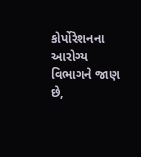કોર્પોરેશનના આરોગ્ય વિભાગને જાણ છે,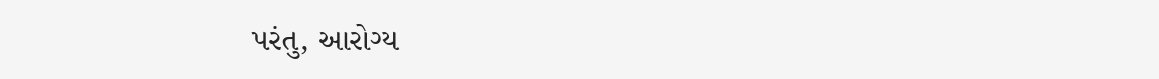પરંતુ, આરોગ્ય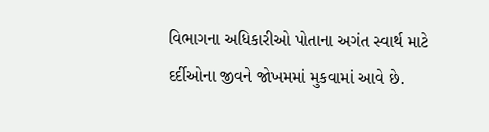વિભાગના અધિકારીઓ પોતાના અગંત સ્વાર્થ માટે દર્દીઓના જીવને જોખમમાં મુકવામાં આવે છે.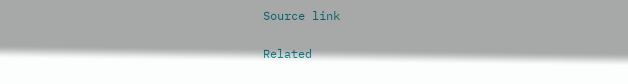Source link

Related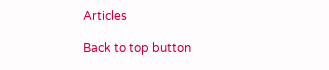Articles

Back to top button